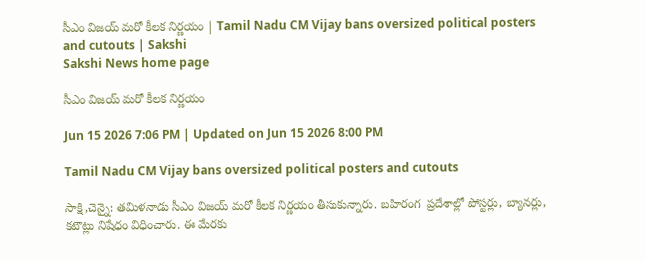సీఎం విజయ్‌ మరో కీలక నిర్ణయం | Tamil Nadu CM Vijay bans oversized political posters and cutouts | Sakshi
Sakshi News home page

సీఎం విజయ్‌ మరో కీలక నిర్ణయం

Jun 15 2026 7:06 PM | Updated on Jun 15 2026 8:00 PM

Tamil Nadu CM Vijay bans oversized political posters and cutouts

సాక్షి,చెన్నై: తమిళనాడు సీఎం విజయ్‌ మరో కీలక నిర్ణయం తీసుకున్నారు. బహిరంగ  ప్రదేశాల్లో పోస్టర్లు, బ్యానర్లు, కటౌట్లు నిషేధం విధించారు. ఈ మేరకు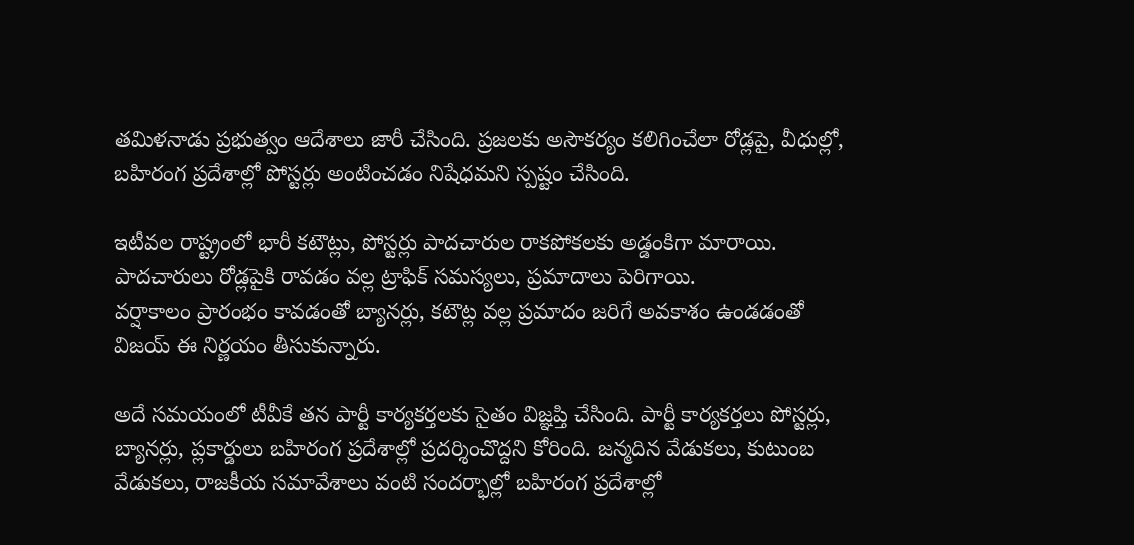తమిళనాడు ప్రభుత్వం ఆదేశాలు జారీ చేసింది. ప్రజలకు అసౌకర్యం కలిగించేలా రోడ్లపై, వీధుల్లో, బహిరంగ ప్రదేశాల్లో పోస్టర్లు అంటించడం నిషేధమని స్పష్టం చేసింది.

ఇటీవల రాష్ట్రంలో భారీ కటౌట్లు, పోస్టర్లు పాదచారుల రాకపోకలకు అడ్డంకిగా మారాయి. పాదచారులు రోడ్లపైకి రావడం వల్ల ట్రాఫిక్ సమస్యలు, ప్రమాదాలు పెరిగాయి.
వర్షాకాలం ప్రారంభం కావడంతో బ్యానర్లు, కటౌట్ల వల్ల ప్రమాదం జరిగే అవకాశం ఉండడంతో విజయ్‌ ఈ నిర్ణయం తీసుకున్నారు.

అదే సమయంలో టీవీకే తన పార్టీ కార్యకర్తలకు సైతం విజ్ఞప్తి చేసింది. పార్టీ కార్యకర్తలు పోస్టర్లు, బ్యానర్లు, ప్లకార్డులు బహిరంగ ప్రదేశాల్లో ప్రదర్శించొద్దని కోరింది. జన్మదిన వేడుకలు, కుటుంబ వేడుకలు, రాజకీయ సమావేశాలు వంటి సందర్భాల్లో బహిరంగ ప్రదేశాల్లో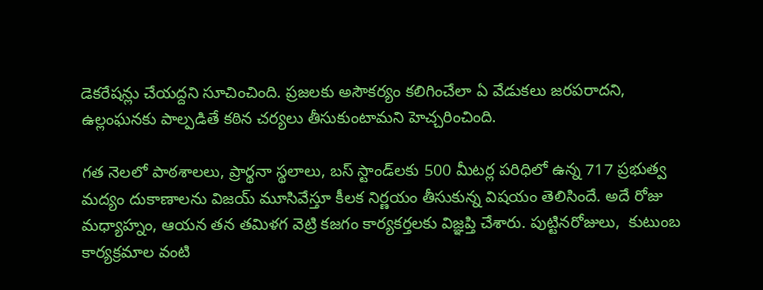డెకరేషన్లు చేయద్దని సూచించింది. ప్రజలకు అసౌకర్యం కలిగించేలా ఏ వేడుకలు జరపరాదని, ఉల్లంఘనకు పాల్పడితే కఠిన చర్యలు తీసుకుంటామని హెచ్చరించింది.

గత నెలలో పాఠశాలలు, ప్రార్థనా స్థలాలు, బస్ స్టాండ్‌లకు 500 మీటర్ల పరిధిలో ఉన్న 717 ప్రభుత్వ మద్యం దుకాణాలను విజయ్‌ మూసివేస్తూ కీలక నిర్ణయం తీసుకున్న విషయం తెలిసిందే. అదే రోజు మధ్యాహ్నం, ఆయన తన తమిళగ వెట్రి కజగం కార్యకర్తలకు విజ్ఞప్తి చేశారు. పుట్టినరోజులు,  కుటుంబ కార్యక్రమాల వంటి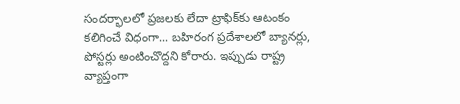సందర్భాలలో ప్రజలకు లేదా ట్రాఫిక్‌కు ఆటంకం కలిగించే విధంగా... బహిరంగ ప్రదేశాలలో బ్యానర్లు, పోస్టర్లు అంటించొద్దని కోరారు. ఇప్పుడు రాష్ట్ర వ్యాప్తంగా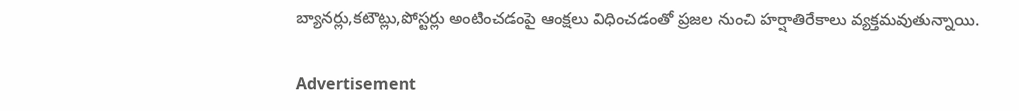బ్యానర్లు,కటౌట్లు,పోస్టర్లు అంటించడంపై ఆంక్షలు విధించడంతో ప్రజల నుంచి హర్షాతిరేకాలు వ్యక్తమవుతున్నాయి.

Advertisement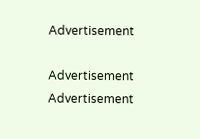Advertisement

Advertisement
Advertisement